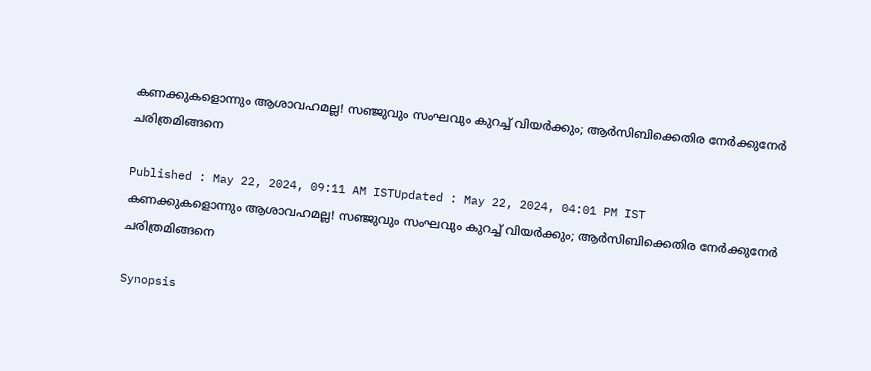കണക്കുകളൊന്നും ആശാവഹമല്ല! സഞ്ജുവും സംഘവും കുറച്ച് വിയര്‍ക്കും; ആര്‍സിബിക്കെതിര നേര്‍ക്കുനേര്‍ ചരിത്രമിങ്ങനെ

Published : May 22, 2024, 09:11 AM ISTUpdated : May 22, 2024, 04:01 PM IST
കണക്കുകളൊന്നും ആശാവഹമല്ല! സഞ്ജുവും സംഘവും കുറച്ച് വിയര്‍ക്കും; ആര്‍സിബിക്കെതിര നേര്‍ക്കുനേര്‍ ചരിത്രമിങ്ങനെ

Synopsis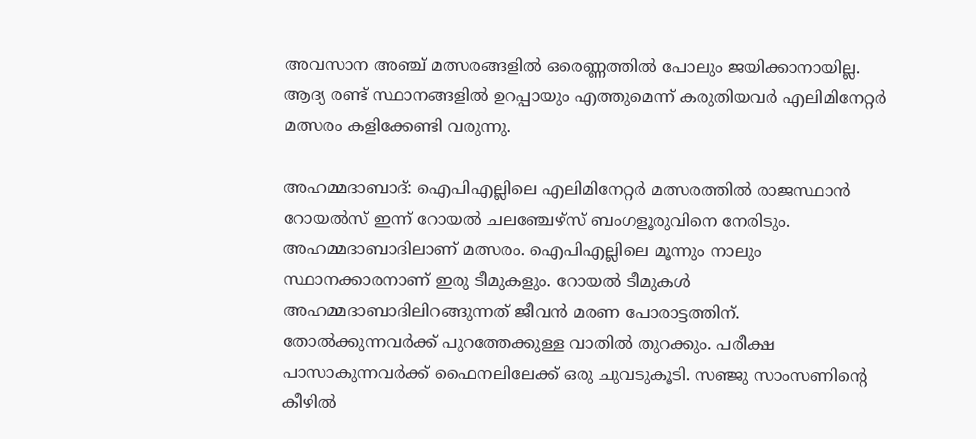അവസാന അഞ്ച് മത്സരങ്ങളില്‍ ഒരെണ്ണത്തില്‍ പോലും ജയിക്കാനായില്ല. ആദ്യ രണ്ട് സ്ഥാനങ്ങളില്‍ ഉറപ്പായും എത്തുമെന്ന് കരുതിയവര്‍ എലിമിനേറ്റര്‍ മത്സരം കളിക്കേണ്ടി വരുന്നു.

അഹമ്മദാബാദ്: ഐപിഎല്ലിലെ എലിമിനേറ്റര്‍ മത്സരത്തില്‍ രാജസ്ഥാന്‍ റോയല്‍സ് ഇന്ന് റോയല്‍ ചലഞ്ചേഴ്‌സ് ബംഗളൂരുവിനെ നേരിടും. അഹമ്മദാബാദിലാണ് മത്സരം. ഐപിഎല്ലിലെ മൂന്നും നാലും സ്ഥാനക്കാരനാണ് ഇരു ടീമുകളും. റോയല്‍ ടീമുകള്‍ അഹമ്മദാബാദിലിറങ്ങുന്നത് ജീവന്‍ മരണ പോരാട്ടത്തിന്. തോല്‍ക്കുന്നവര്‍ക്ക് പുറത്തേക്കുള്ള വാതില്‍ തുറക്കും. പരീക്ഷ പാസാകുന്നവര്‍ക്ക് ഫൈനലിലേക്ക് ഒരു ചുവടുകൂടി. സഞ്ജു സാംസണിന്റെ കീഴില്‍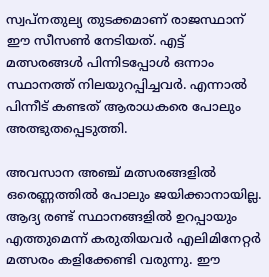സ്വപ്നതുല്യ തുടക്കമാണ് രാജസ്ഥാന് ഈ സീസണ്‍ നേടിയത്. എട്ട് മത്സരങ്ങള്‍ പിന്നിടപ്പോള്‍ ഒന്നാം സ്ഥാനത്ത് നിലയുറപ്പിച്ചവര്‍. എന്നാല്‍ പിന്നീട് കണ്ടത് ആരാധകരെ പോലും അത്ഭുതപ്പെടുത്തി.

അവസാന അഞ്ച് മത്സരങ്ങളില്‍ ഒരെണ്ണത്തില്‍ പോലും ജയിക്കാനായില്ല. ആദ്യ രണ്ട് സ്ഥാനങ്ങളില്‍ ഉറപ്പായും എത്തുമെന്ന് കരുതിയവര്‍ എലിമിനേറ്റര്‍ മത്സരം കളിക്കേണ്ടി വരുന്നു. ഈ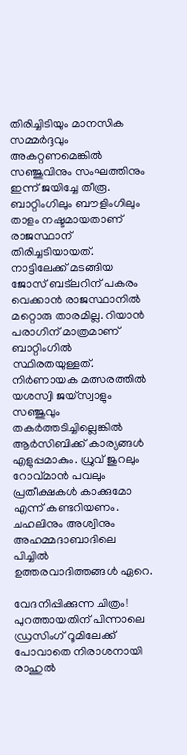തിരിച്ചിടിയും മാനസിക സമ്മര്‍ദ്ദവും അകറ്റണമെങ്കില്‍ സഞ്ജുവിനും സംഘത്തിനും ഇന്ന് ജയിച്ചേ തീരൂ. ബാറ്റിംഗിലും ബൗളിംഗിലും താളം നഷ്ടമായതാണ് രാജസ്ഥാന് തിരിച്ചടിയായത്. നാട്ടിലേക്ക് മടങ്ങിയ ജോസ് ബട്‌ലറിന് പകരം വെക്കാന്‍ രാജസ്ഥാനില്‍ മറ്റൊരു താരമില്ല. റിയാന്‍ പരാഗിന് മാത്രമാണ് ബാറ്റിംഗില്‍ സ്ഥിരതയുള്ളത്. നിര്‍ണായക മത്സരത്തില്‍ യശസ്വി ജയ്‌സ്വാളും സഞ്ജുവും തകര്‍ത്തടിച്ചില്ലെങ്കില്‍ ആര്‍സിബിക്ക് കാര്യങ്ങള്‍ എളുപ്പമാകും. ധ്രുവ് ജുറലും റോവ്മാന്‍ പവലും പ്രതീക്ഷകള്‍ കാക്കുമോ എന്ന് കണ്ടറിയണം. ചഹലിനും അശ്വിനും അഹമ്മദാബാദിലെ പിച്ചില്‍ ഉത്തരവാദിത്തങ്ങള്‍ ഏറെ.

വേദനിപ്പിക്കുന്ന ചിത്രം! പുറത്തായതിന് പിന്നാലെ ഡ്രസിംഗ് റൂമിലേക്ക് പോവാതെ നിരാശനായി രാഹുല്‍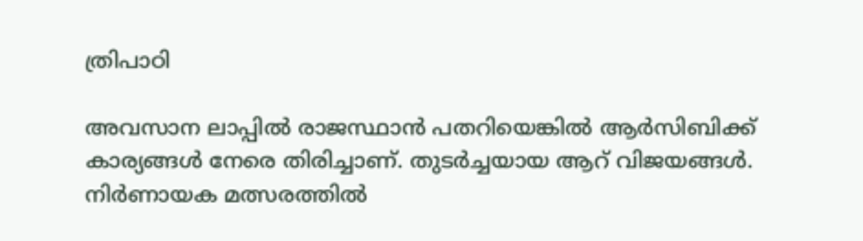ത്രിപാഠി

അവസാന ലാപ്പില്‍ രാജസ്ഥാന്‍ പതറിയെങ്കില്‍ ആര്‍സിബിക്ക് കാര്യങ്ങള്‍ നേരെ തിരിച്ചാണ്. തുടര്‍ച്ചയായ ആറ് വിജയങ്ങള്‍. നിര്‍ണായക മത്സരത്തില്‍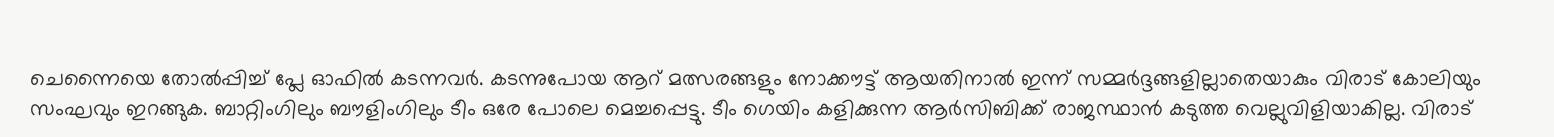ചെന്നൈയെ തോല്‍പ്പിച്ച് പ്ലേ ഓഫില്‍ കടന്നവര്‍. കടന്നുപോയ ആറ് മത്സരങ്ങളും നോക്കൗട്ട് ആയതിനാല്‍ ഇന്ന് സമ്മര്‍ദ്ദങ്ങളില്ലാതെയാകും വിരാട് കോലിയും സംഘവും ഇറങ്ങുക. ബാറ്റിംഗിലും ബൗളിംഗിലും ടീം ഒരേ പോലെ മെച്ചപ്പെട്ടു. ടീം ഗെയിം കളിക്കുന്ന ആര്‍സിബിക്ക് രാജസ്ഥാന്‍ കടുത്ത വെല്ലുവിളിയാകില്ല. വിരാട്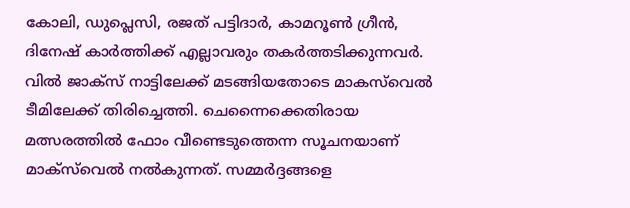കോലി, ഡുപ്ലെസി, രജത് പട്ടിദാര്‍, കാമറൂണ്‍ ഗ്രീന്‍, ദിനേഷ് കാര്‍ത്തിക്ക് എല്ലാവരും തകര്‍ത്തടിക്കുന്നവര്‍. വില്‍ ജാക്‌സ് നാട്ടിലേക്ക് മടങ്ങിയതോടെ മാകസ്‌വെല്‍ ടീമിലേക്ക് തിരിച്ചെത്തി. ചെന്നൈക്കെതിരായ മത്സരത്തില്‍ ഫോം വീണ്ടെടുത്തെന്ന സൂചനയാണ് മാക്‌സ്‌വെല്‍ നല്‍കുന്നത്. സമ്മര്‍ദ്ദങ്ങളെ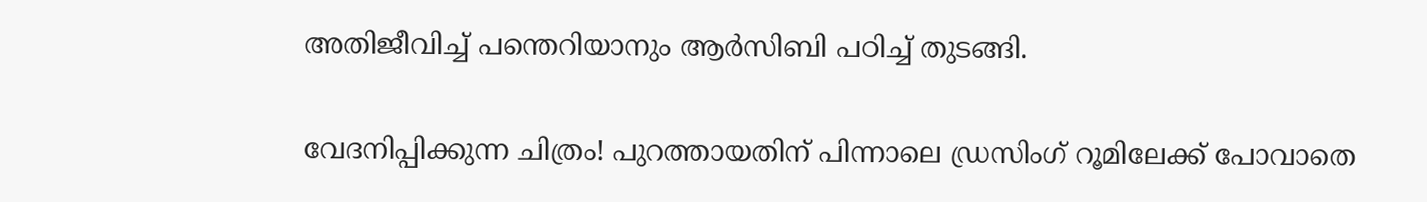അതിജീവിച്ച് പന്തെറിയാനും ആര്‍സിബി പഠിച്ച് തുടങ്ങി.

വേദനിപ്പിക്കുന്ന ചിത്രം! പുറത്തായതിന് പിന്നാലെ ഡ്രസിംഗ് റൂമിലേക്ക് പോവാതെ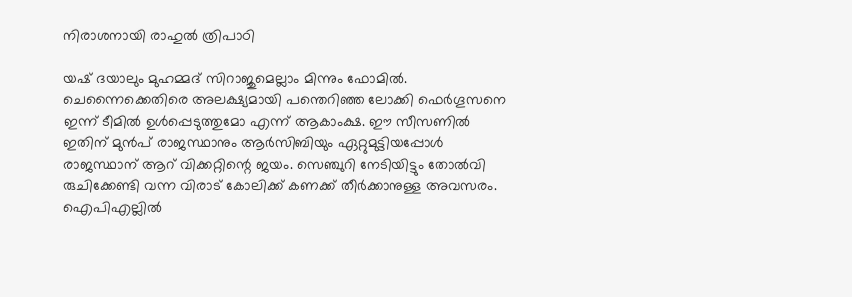നിരാശനായി രാഹുല്‍ ത്രിപാഠി

യഷ് ദയാലും മുഹമ്മദ് സിറാജുമെല്ലാം മിന്നും ഫോമില്‍. ചെന്നൈക്കെതിരെ അലക്ഷ്യമായി പന്തെറിഞ്ഞ ലോക്കി ഫെര്‍ഗൂസനെ ഇന്ന് ടീമില്‍ ഉള്‍പ്പെടുത്തുമോ എന്ന് ആകാംക്ഷ. ഈ സീസണില്‍ ഇതിന് മുന്‍പ് രാജസ്ഥാനും ആര്‍സിബിയും ഏറ്റുമുട്ടിയപ്പോള്‍ രാജസ്ഥാന് ആറ് വിക്കറ്റിന്റെ ജയം. സെഞ്ചുറി നേടിയിട്ടും തോല്‍വി രുചിക്കേണ്ടി വന്ന വിരാട് കോലിക്ക് കണക്ക് തീര്‍ക്കാനുള്ള അവസരം. ഐപിഎല്ലില്‍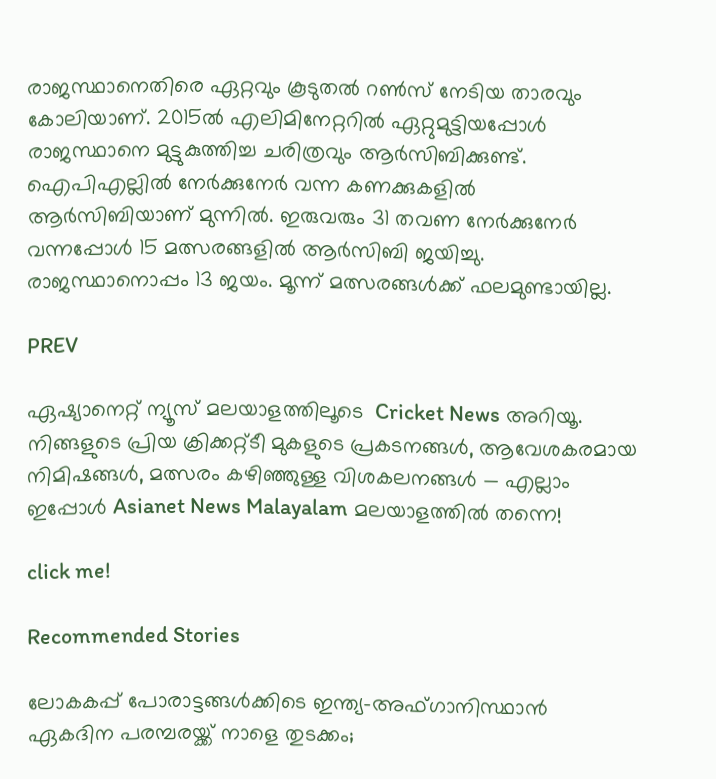രാജസ്ഥാനെതിരെ ഏറ്റവും കൂടുതല്‍ റണ്‍സ് നേടിയ താരവും കോലിയാണ്. 2015ല്‍ എലിമിനേറ്ററില്‍ ഏറ്റുമുട്ടിയപ്പോള്‍ രാജസ്ഥാനെ മുട്ടുകുത്തിച്ച ചരിത്രവും ആര്‍സിബിക്കുണ്ട്. ഐപിഎല്ലില്‍ നേര്‍ക്കുനേര്‍ വന്ന കണക്കുകളില്‍ ആര്‍സിബിയാണ് മുന്നില്‍. ഇരുവരും 31 തവണ നേര്‍ക്കുനേര്‍ വന്നപ്പോള്‍ 15 മത്സരങ്ങളില്‍ ആര്‍സിബി ജയിച്ചു. രാജസ്ഥാനൊപ്പം 13 ജയം. മൂന്ന് മത്സരങ്ങള്‍ക്ക് ഫലമുണ്ടായില്ല.

PREV

ഏഷ്യാനെറ്റ് ന്യൂസ് മലയാളത്തിലൂടെ  Cricket News അറിയൂ.  നിങ്ങളുടെ പ്രിയ ക്രിക്കറ്റ്ടീ മുകളുടെ പ്രകടനങ്ങൾ, ആവേശകരമായ നിമിഷങ്ങൾ, മത്സരം കഴിഞ്ഞുള്ള വിശകലനങ്ങൾ — എല്ലാം ഇപ്പോൾ Asianet News Malayalam മലയാളത്തിൽ തന്നെ!

click me!

Recommended Stories

ലോകകപ്പ് പോരാട്ടങ്ങ‌ൾക്കിടെ ഇന്ത്യ-അഫ്ഗാനിസ്ഥാൻ ഏകദിന പരമ്പരയ്ക്ക് നാളെ തുടക്കം;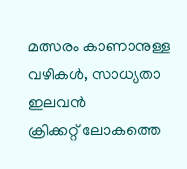മത്സരം കാണാനുള്ള വഴികൾ, സാധ്യതാ ഇലവന്‍
ക്രിക്കറ്റ് ലോകത്തെ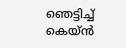ഞെട്ടിച്ച് കെയ്ൻ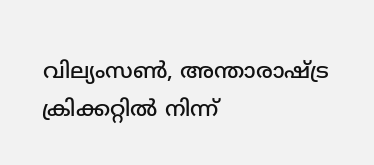വില്യംസൺ, അന്താരാഷ്ട്ര ക്രിക്കറ്റിൽ നിന്ന്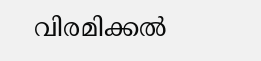വിരമിക്കൽ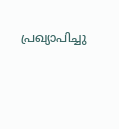പ്രഖ്യാപിച്ചു